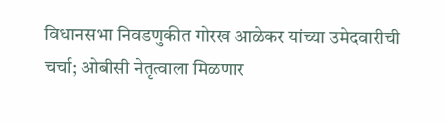विधानसभा निवडणुकीत गोरख आळेकर यांच्या उमेदवारीची चर्चा; ओबीसी नेतृत्वाला मिळणार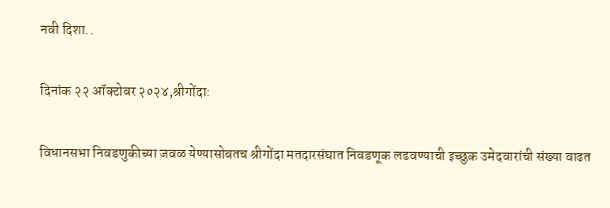नवी दिशा..

दिनांक २२ ऑक्टोबर २०२४,श्रीगोंदा:

विधानसभा निवडणुकीच्या जवळ येण्यासोबतच श्रीगोंदा मतदारसंघात निवडणूक लढवण्याची इच्छुक उमेदवारांची संख्या वाढत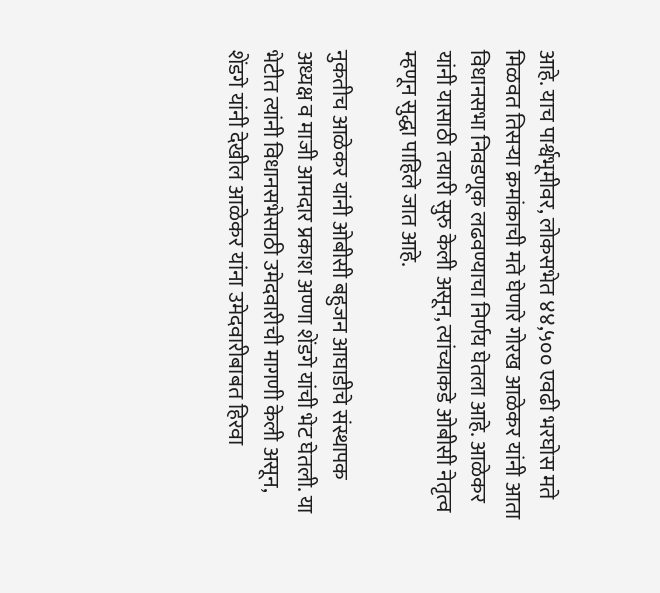आहे. याच पार्श्वभूमीवर, लोकसभेत ४४,५०० एवढी भरघोस मते मिळवत तिसऱ्या क्रमांकाची मते घेणारे गोरख आळेकर यांनी आता विधानसभा निवडणूक लढवण्याचा निर्णय घेतला आहे. आळेकर यांनी यासाठी तयारी सुरु केली असून, त्यांच्याकडे ओबीसी नेतृत्व म्हणून सुद्धा पाहिले जात आहे.

नुकतीच आळेकर यांनी ओबीसी बहुजन आघाडीचे संस्थापक अध्यक्ष व माजी आमदार प्रकाश अण्णा शेंडगे यांची भेट घेतली. या भेटीत त्यांनी विधानसभेसाठी उमेदवारीची मागणी केली असून, शेंडगे यांनी देखील आळेकर यांना उमेदवारीबाबत हिरवा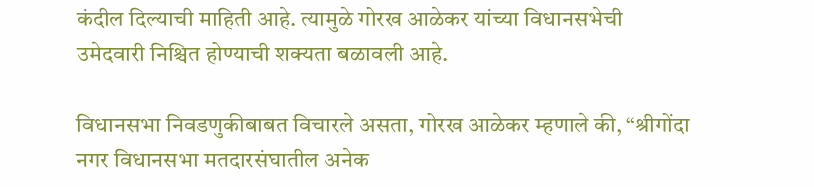कंदील दिल्याची माहिती आहे. त्यामुळे गोरख आळेकर यांच्या विधानसभेची उमेदवारी निश्चित होण्याची शक्यता बळावली आहे.

विधानसभा निवडणुकीबाबत विचारले असता, गोरख आळेकर म्हणाले की, “श्रीगोंदा नगर विधानसभा मतदारसंघातील अनेक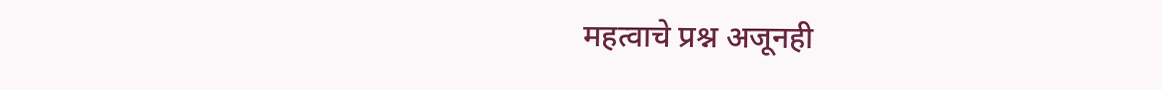महत्वाचे प्रश्न अजूनही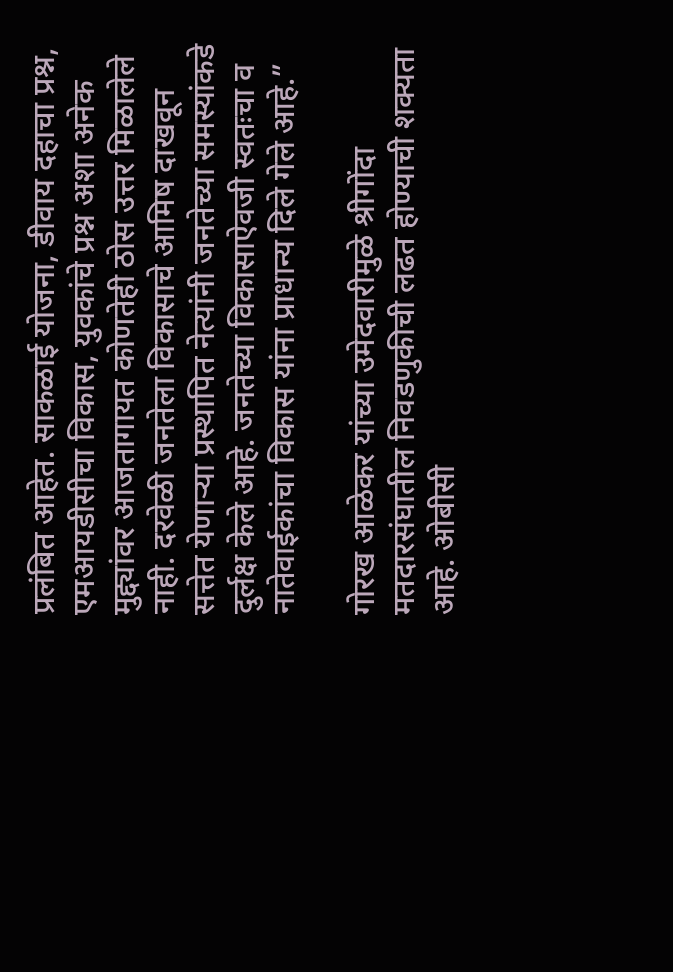प्रलंबित आहेत. साकळाई योजना, डीवाय दहाचा प्रश्न, एमआयडीसीचा विकास, युवकांचे प्रश्न अशा अनेक मुद्द्यांवर आजतागायत कोणतेही ठोस उत्तर मिळालेले नाही. दरवेळी जनतेला विकासाचे आमिष दाखवून सत्तेत येणाऱ्या प्रस्थापित नेत्यांनी जनतेच्या समस्यांकडे दुर्लक्ष केले आहे. जनतेच्या विकासाऐवजी स्वतःचा व नातेवाईकांचा विकास यांना प्राधान्य दिले गेले आहे.”

गोरख आळेकर यांच्या उमेदवारीमुळे श्रीगोंदा मतदारसंघातील निवडणुकीची लढत होण्याची शक्यता आहे. ओबीसी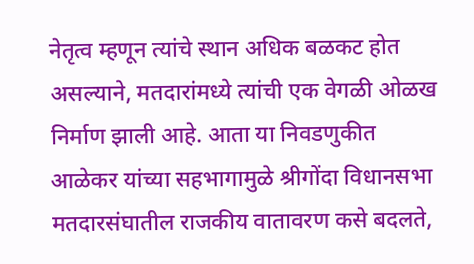नेतृत्व म्हणून त्यांचे स्थान अधिक बळकट होत असल्याने, मतदारांमध्ये त्यांची एक वेगळी ओळख निर्माण झाली आहे. आता या निवडणुकीत आळेकर यांच्या सहभागामुळे श्रीगोंदा विधानसभा मतदारसंघातील राजकीय वातावरण कसे बदलते,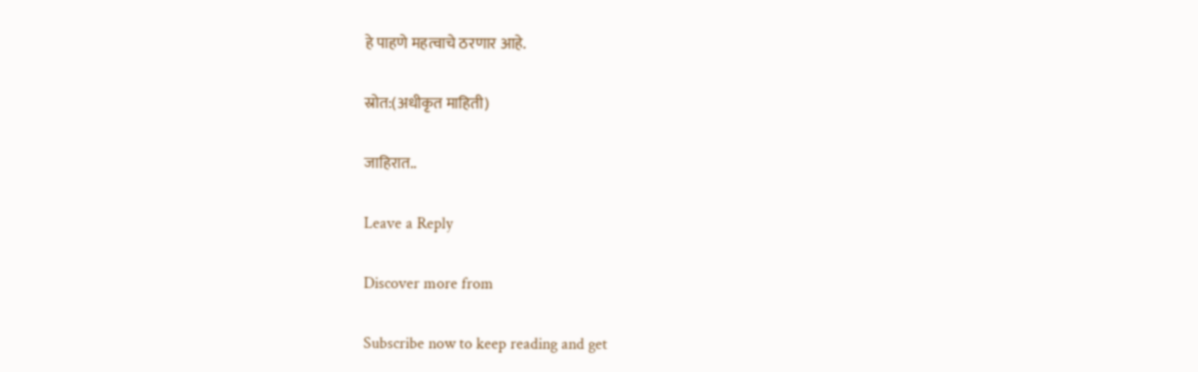हे पाहणे महत्वाचे ठरणार आहे.

स्रोत:(अधीकृत माहिती)

जाहिरात..

Leave a Reply

Discover more from

Subscribe now to keep reading and get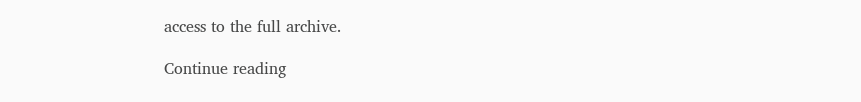access to the full archive.

Continue reading